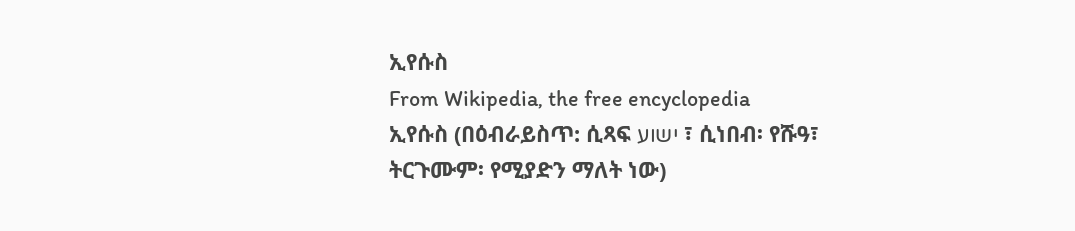ኢየሱስ
From Wikipedia, the free encyclopedia
ኢየሱስ (በዕብራይስጥ: ሲጻፍ ישוע ፣ ሲነበብ፡ የሹዓ፣ ትርጉሙም፡ የሚያድን ማለት ነው)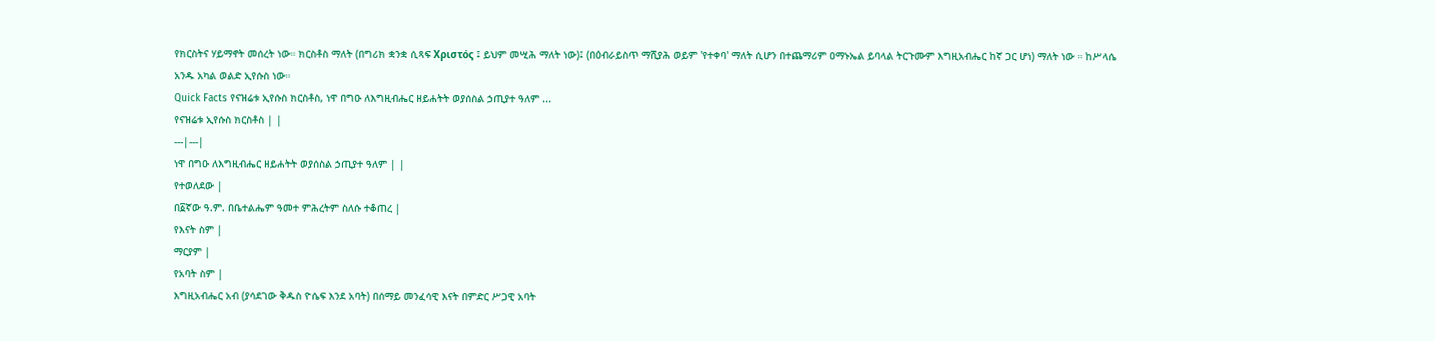የክርስትና ሃይማኖት መሰረት ነው። ክርስቶስ ማለት (በግሪክ ቋንቋ ሲጻፍ Χριστός ፤ ይህም መሢሕ ማለት ነው)፤ (በዕብራይስጥ ማሺያሕ ወይም 'የተቀባ' ማለት ሲሆን በተጨማሪም ዐማኑኤል ይባላል ትርጉሙም እግዚአብሔር ከኛ ጋር ሆነ) ማለት ነው ። ከሥላሴ አንዱ አካል ወልድ ኢየሱስ ነው።
Quick Facts የናዝሬቱ ኢየሱስ ክርስቶስ, ነዋ በግዑ ለእግዚብሔር ዘይሐትት ወያሰስል ኃጢያተ ዓለም ...
የናዝሬቱ ኢየሱስ ክርስቶስ | |
---|---|
ነዋ በግዑ ለእግዚብሔር ዘይሐትት ወያሰስል ኃጢያተ ዓለም | |
የተወለደው |
በ፩ኛው ዓ.ም. በቤተልሔም ዓመተ ምሕረትም ስለሱ ተቆጠረ |
የእናት ስም |
ማርያም |
የአባት ስም |
እግዚአብሔር አብ (ያሳደገው ቅዱስ ዮሴፍ እንደ አባት) በሰማይ መንፈሳዊ እናት በምድር ሥጋዊ አባት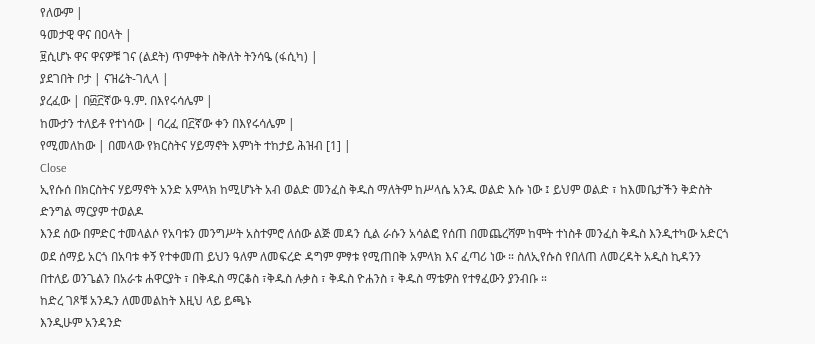የለውም |
ዓመታዊ ዋና በዐላት |
፱ሲሆኑ ዋና ዋናዎቹ ገና (ልደት) ጥምቀት ስቅለት ትንሳዔ (ፋሲካ) |
ያደገበት ቦታ | ናዝሬት-ገሊላ |
ያረፈው | በ፴፫ኛው ዓ.ም. በእየሩሳሌም |
ከሙታን ተለይቶ የተነሳው | ባረፈ በ፫ኛው ቀን በእየሩሳሌም |
የሚመለከው | በመላው የክርስትና ሃይማኖት እምነት ተከታይ ሕዝብ [1] |
Close
ኢየሱሰ በክርስትና ሃይማኖት አንድ አምላክ ከሚሆኑት አብ ወልድ መንፈስ ቅዱስ ማለትም ከሥላሴ አንዱ ወልድ እሱ ነው ፤ ይህም ወልድ ፣ ከእመቤታችን ቅድስት ድንግል ማርያም ተወልዶ
እንደ ሰው በምድር ተመላልሶ የአባቱን መንግሥት አስተምሮ ለሰው ልጅ መዳን ሲል ራሱን አሳልፎ የሰጠ በመጨረሻም ከሞት ተነስቶ መንፈስ ቅዱስ እንዲተካው አድርጎ ወደ ሰማይ አርጎ በአባቱ ቀኝ የተቀመጠ ይህን ዓለም ለመፍረድ ዳግም ምፃቱ የሚጠበቅ አምላክ እና ፈጣሪ ነው ። ስለኢየሱስ የበለጠ ለመረዳት አዲስ ኪዳንን በተለይ ወንጌልን በአራቱ ሐዋርያት ፣ በቅዱስ ማርቆስ ፣ቅዱስ ሉቃስ ፣ ቅዱስ ዮሐንስ ፣ ቅዱስ ማቴዎስ የተፃፈውን ያንብቡ ።
ከድረ ገጾቹ አንዱን ለመመልከት እዚህ ላይ ይጫኑ
እንዲሁም አንዳንድ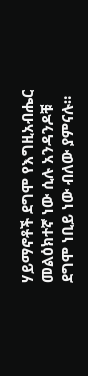ሃይማኖቶች ደግሞ የእግዚአብሔር መልዕክተኛ ነው ሲሉ አንዳንዶቹ ደግሞ ነቢይ ነው ብለው ያምናሉ።